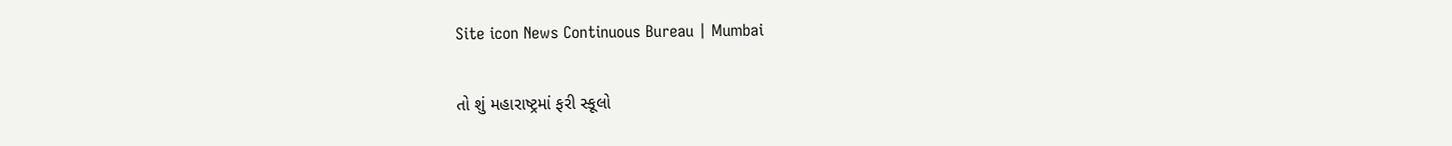Site icon News Continuous Bureau | Mumbai

તો શું મહારાષ્ટ્રમાં ફરી સ્કૂલો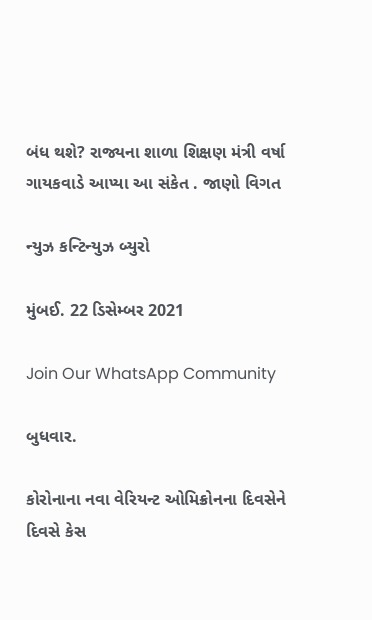બંધ થશે? રાજ્યના શાળા શિક્ષણ મંત્રી વર્ષા ગાયકવાડે આપ્યા આ સંકેત . જાણો વિગત

ન્યુઝ કન્ટિન્યુઝ બ્યુરો

મુંબઈ. 22 ડિસેમ્બર 2021

Join Our WhatsApp Community

બુધવાર.

કોરોનાના નવા વેરિયન્ટ ઓમિક્રોનના દિવસેને દિવસે કેસ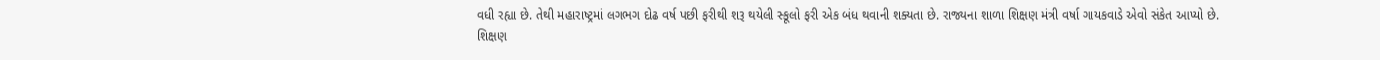વધી રહ્યા છે. તેથી મહારાષ્ટ્રમાં લગભગ દોઢ વર્ષ પછી ફરીથી શરૂ થયેલી સ્કૂલો ફરી એક બંધ થવાની શક્યતા છે. રાજ્યના શાળા શિક્ષણ મંત્રી વર્ષા ગાયકવાડે એવો સંકેત આપ્યો છે.
શિક્ષણ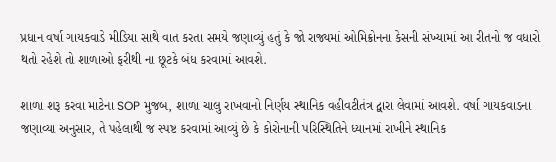પ્રધાન વર્ષા ગાયકવાડે મીડિયા સાથે વાત કરતા સમયે જણાવ્યું હતું કે જો રાજ્યમાં ઓમિક્રોનના કેસની સંખ્યામાં આ રીતનો જ વધારો થતો રહેશે તો શાળાઓ ફરીથી ના છૂટકે બંધ કરવામાં આવશે.

શાળા શરૂ કરવા માટેના SOP મુજબ, શાળા ચાલુ રાખવાનો નિર્ણય સ્થાનિક વહીવટીતંત્ર દ્વારા લેવામાં આવશે. વર્ષા ગાયકવાડના જણાવ્યા અનુસાર, તે પહેલાથી જ સ્પષ્ટ કરવામાં આવ્યું છે કે કોરોનાની પરિસ્થિતિને ધ્યાનમાં રાખીને સ્થાનિક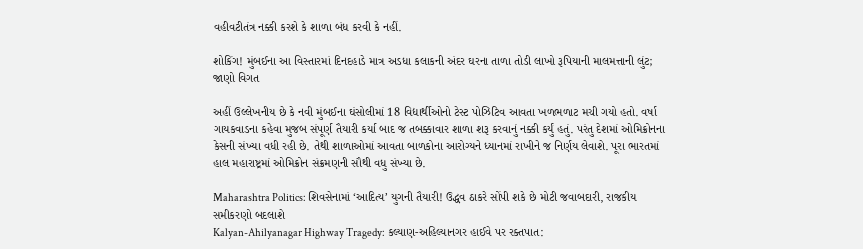વહીવટીતંત્ર નક્કી કરશે કે શાળા બંધ કરવી કે નહીં.

શોકિંગ! મુંબઈના આ વિસ્તારમાં દિનદહાડે માત્ર અડધા કલાકની અંદર ઘરના તાળા તોડી લાખો રૂપિયાની માલમત્તાની લુંટ; જાણો વિગત

અહીં ઉલ્લેખનીય છે કે નવી મુંબઈના ઘંસોલીમાં 18 વિદ્યાર્થીઓનો ટેસ્ટ પોઝિટિવ આવતા ખળભળાટ મચી ગયો હતો. વર્ષા ગાયકવાડના કહેવા મુજબ સંપૂર્ણ તૈયારી કર્યા બાદ જ તબક્કાવાર શાળા શરૂ કરવાનું નક્કી કર્યું હતું. પરંતુ દેશમાં ઓમિક્રોનના કેસની સંખ્યા વધી રહી છે. તેથી શાળાઓમાં આવતા બાળકોના આરોગ્યને ધ્યાનમાં રાખીને જ નિર્ણય લેવાશે. પૂરા ભારતમાં હાલ મહારાષ્ટ્રમાં ઓમિક્રોન સંક્રમણની સૌથી વધુ સંખ્યા છે.

Maharashtra Politics: શિવસેનામાં ‘આદિત્ય’ યુગની તૈયારી! ઉદ્ધવ ઠાકરે સોંપી શકે છે મોટી જવાબદારી, રાજકીય સમીકરણો બદલાશે
Kalyan-Ahilyanagar Highway Tragedy: કલ્યાણ-અહિલ્યાનગર હાઈવે પર રક્તપાત: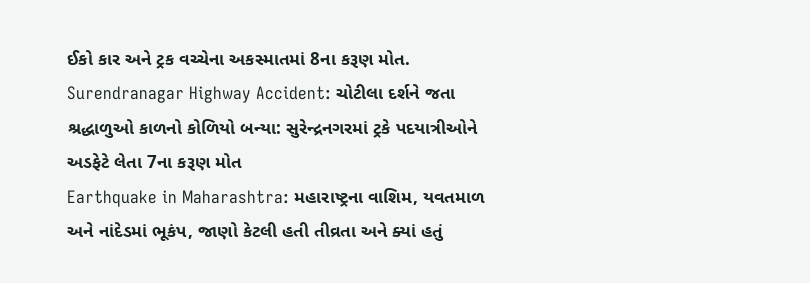ઈકો કાર અને ટ્રક વચ્ચેના અકસ્માતમાં 8ના કરૂણ મોત.
Surendranagar Highway Accident: ચોટીલા દર્શને જતા શ્રદ્ધાળુઓ કાળનો કોળિયો બન્યા: સુરેન્દ્રનગરમાં ટ્રકે પદયાત્રીઓને અડફેટે લેતા 7ના કરૂણ મોત
Earthquake in Maharashtra: મહારાષ્ટ્રના વાશિમ, યવતમાળ અને નાંદેડમાં ભૂકંપ, જાણો કેટલી હતી તીવ્રતા અને ક્યાં હતું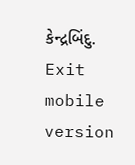કેન્દ્રબિંદુ.
Exit mobile version